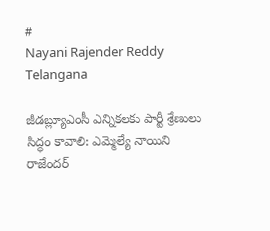#
Nayani Rajender Reddy
Telangana

జీడబ్ల్యూఎంసీ ఎన్నికలకు పార్టీ శ్రేణులు సిద్ధం కావాలి: ఎమ్మెల్యే నాయిని రాజేందర్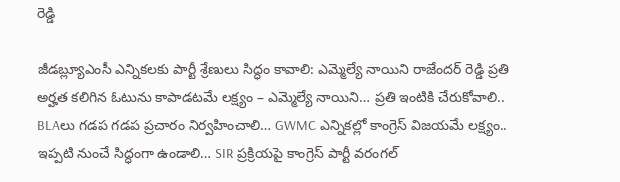రెడ్డి

జీడబ్ల్యూఎంసీ ఎన్నికలకు పార్టీ శ్రేణులు సిద్ధం కావాలి: ఎమ్మెల్యే నాయిని రాజేందర్ రెడ్డి ప్రతి అర్హత కలిగిన ఓటును కాపాడటమే లక్ష్యం – ఎమ్మెల్యే నాయిని… ప్రతి ఇంటికి చేరుకోవాలి.. BLAలు గడప గడప ప్రచారం నిర్వహించాలి… GWMC ఎన్నికల్లో కాంగ్రెస్ విజయమే లక్ష్యం.. ఇప్పటి నుంచే సిద్ధంగా ఉండాలి… SIR ప్రక్రియపై కాంగ్రెస్ పార్టీ వరంగల్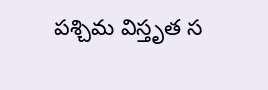పశ్చిమ విస్తృత స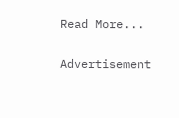Read More...

Advertisement